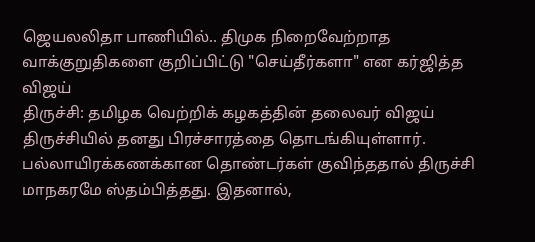ஜெயலலிதா பாணியில்.. திமுக நிறைவேற்றாத வாக்குறுதிகளை குறிப்பிட்டு "செய்தீர்களா" என கர்ஜித்த விஜய்
திருச்சி: தமிழக வெற்றிக் கழகத்தின் தலைவர் விஜய் திருச்சியில் தனது பிரச்சாரத்தை தொடங்கியுள்ளார். பல்லாயிரக்கணக்கான தொண்டர்கள் குவிந்ததால் திருச்சி மாநகரமே ஸ்தம்பித்தது. இதனால்,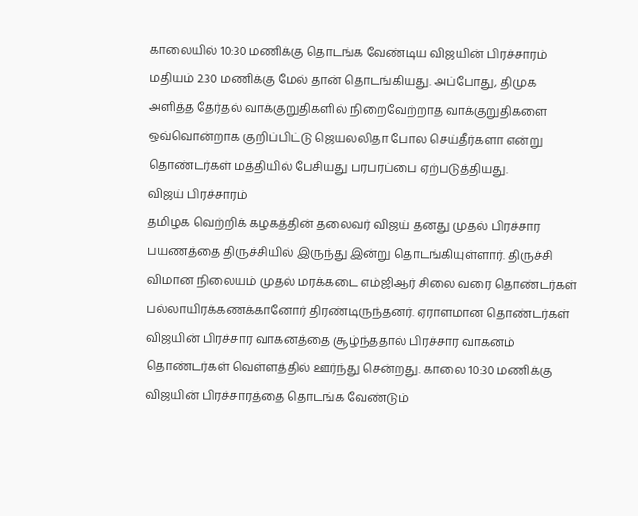காலையில் 10:30 மணிக்கு தொடங்க வேண்டிய விஜயின் பிரச்சாரம் மதியம் 2.30 மணிக்கு மேல் தான் தொடங்கியது. அப்போது, திமுக அளித்த தேர்தல் வாக்குறுதிகளில் நிறைவேற்றாத வாக்குறுதிகளை ஒவ்வொன்றாக குறிப்பிட்டு ஜெயலலிதா போல செய்தீர்களா என்று தொண்டர்கள் மத்தியில் பேசியது பரபரப்பை ஏற்படுத்தியது.
விஜய் பிரச்சாரம்
தமிழக வெற்றிக் கழகத்தின் தலைவர் விஜய் தனது முதல் பிரச்சார பயணத்தை திருச்சியில் இருந்து இன்று தொடங்கியுள்ளார். திருச்சி விமான நிலையம் முதல் மரக்கடை எம்ஜிஆர் சிலை வரை தொண்டர்கள் பல்லாயிரக்கணக்கானோர் திரண்டிருந்தனர். ஏராளமான தொண்டர்கள் விஜயின் பிரச்சார வாகனத்தை சூழ்ந்ததால் பிரச்சார வாகனம் தொண்டர்கள் வெள்ளத்தில் ஊர்ந்து சென்றது. காலை 10:30 மணிக்கு விஜயின் பிரச்சாரத்தை தொடங்க வேண்டும்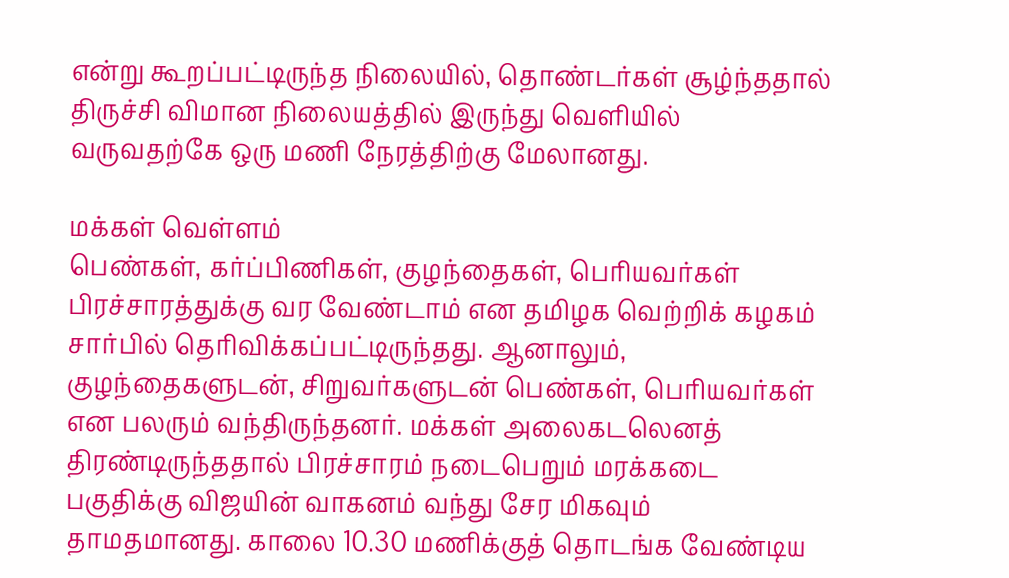என்று கூறப்பட்டிருந்த நிலையில், தொண்டர்கள் சூழ்ந்ததால் திருச்சி விமான நிலையத்தில் இருந்து வெளியில் வருவதற்கே ஒரு மணி நேரத்திற்கு மேலானது.

மக்கள் வெள்ளம்
பெண்கள், கர்ப்பிணிகள், குழந்தைகள், பெரியவர்கள் பிரச்சாரத்துக்கு வர வேண்டாம் என தமிழக வெற்றிக் கழகம் சார்பில் தெரிவிக்கப்பட்டிருந்தது. ஆனாலும், குழந்தைகளுடன், சிறுவர்களுடன் பெண்கள், பெரியவர்கள் என பலரும் வந்திருந்தனர். மக்கள் அலைகடலெனத் திரண்டிருந்ததால் பிரச்சாரம் நடைபெறும் மரக்கடை பகுதிக்கு விஜயின் வாகனம் வந்து சேர மிகவும் தாமதமானது. காலை 10.30 மணிக்குத் தொடங்க வேண்டிய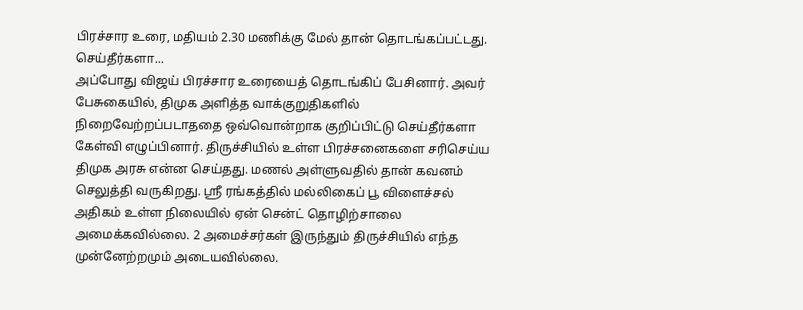பிரச்சார உரை, மதியம் 2.30 மணிக்கு மேல் தான் தொடங்கப்பட்டது.
செய்தீர்களா...
அப்போது விஜய் பிரச்சார உரையைத் தொடங்கிப் பேசினார். அவர் பேசுகையில், திமுக அளித்த வாக்குறுதிகளில் நிறைவேற்றப்படாததை ஒவ்வொன்றாக குறிப்பிட்டு செய்தீர்களா கேள்வி எழுப்பினார். திருச்சியில் உள்ள பிரச்சனைகளை சரிசெய்ய திமுக அரசு என்ன செய்தது. மணல் அள்ளுவதில் தான் கவனம் செலுத்தி வருகிறது. ஸ்ரீ ரங்கத்தில் மல்லிகைப் பூ விளைச்சல் அதிகம் உள்ள நிலையில் ஏன் சென்ட் தொழிற்சாலை அமைக்கவில்லை. 2 அமைச்சர்கள் இருந்தும் திருச்சியில் எந்த முன்னேற்றமும் அடையவில்லை.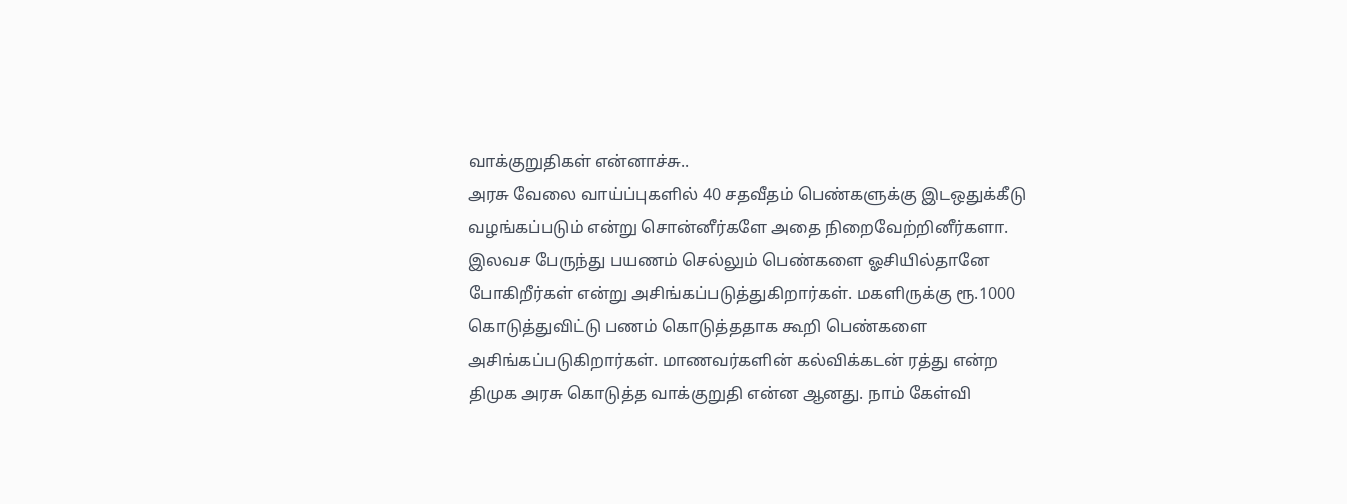வாக்குறுதிகள் என்னாச்சு..
அரசு வேலை வாய்ப்புகளில் 40 சதவீதம் பெண்களுக்கு இடஒதுக்கீடு வழங்கப்படும் என்று சொன்னீர்களே அதை நிறைவேற்றினீர்களா. இலவச பேருந்து பயணம் செல்லும் பெண்களை ஓசியில்தானே போகிறீர்கள் என்று அசிங்கப்படுத்துகிறார்கள். மகளிருக்கு ரூ.1000 கொடுத்துவிட்டு பணம் கொடுத்ததாக கூறி பெண்களை அசிங்கப்படுகிறார்கள். மாணவர்களின் கல்விக்கடன் ரத்து என்ற திமுக அரசு கொடுத்த வாக்குறுதி என்ன ஆனது. நாம் கேள்வி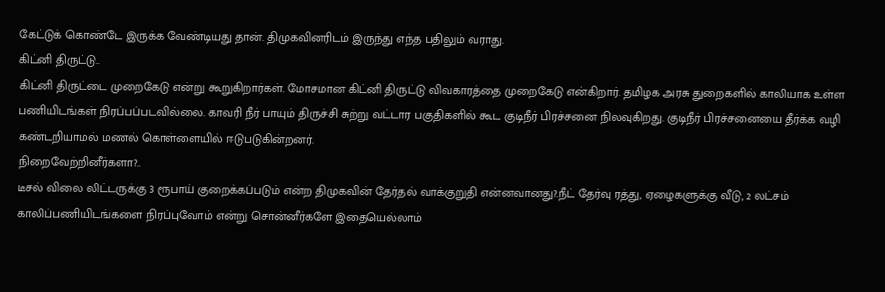கேட்டுக் கொண்டே இருக்க வேண்டியது தான். திமுகவினரிடம் இருந்து எந்த பதிலும் வராது.
கிட்னி திருட்டு..
கிட்னி திருட்டை முறைகேடு என்று கூறுகிறார்கள். மோசமான கிட்னி திருட்டு விவகாரத்தை முறைகேடு என்கிறார். தமிழக அரசு துறைகளில் காலியாக உள்ள பணியிடங்கள் நிரப்பப்படவில்லை. காவரி நீர் பாயும் திருச்சி சுற்று வட்டார பகுதிகளில் கூட குடிநீர் பிரச்சனை நிலவுகிறது. குடிநீர் பிரச்சனையை தீர்க்க வழி கண்டறியாமல் மணல் கொள்ளையில் ஈடுபடுகின்றனர்.
நிறைவேற்றினீர்களா?..
டீசல் விலை லிட்டருக்கு 3 ரூபாய் குறைக்கப்படும் என்ற திமுகவின் தேர்தல் வாக்குறுதி என்னவானது?.நீட் தேர்வு ரத்து, ஏழைகளுக்கு வீடு, 2 லட்சம் காலிப்பணியிடங்களை நிரப்புவோம் என்று சொன்னீர்களே இதையெல்லாம்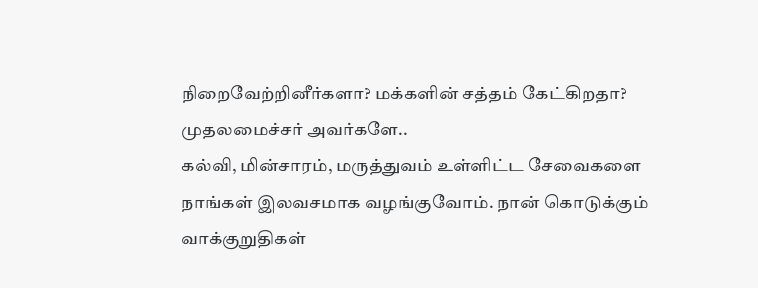நிறைவேற்றினீர்களா? மக்களின் சத்தம் கேட்கிறதா? முதலமைச்சர் அவர்களே..
கல்வி, மின்சாரம், மருத்துவம் உள்ளிட்ட சேவைகளை நாங்கள் இலவசமாக வழங்குவோம். நான் கொடுக்கும் வாக்குறுதிகள்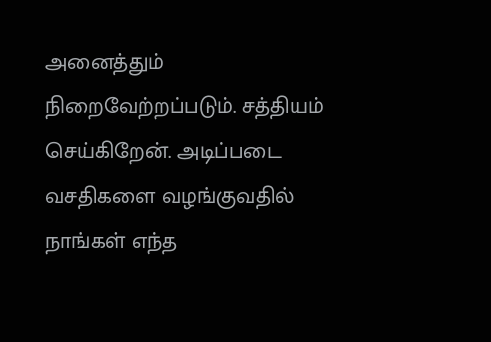அனைத்தும் நிறைவேற்றப்படும். சத்தியம் செய்கிறேன். அடிப்படை வசதிகளை வழங்குவதில் நாங்கள் எந்த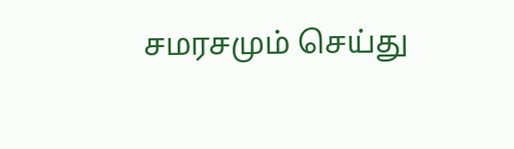சமரசமும் செய்து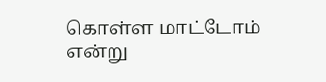கொள்ள மாட்டோம் என்று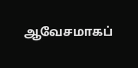ஆவேசமாகப்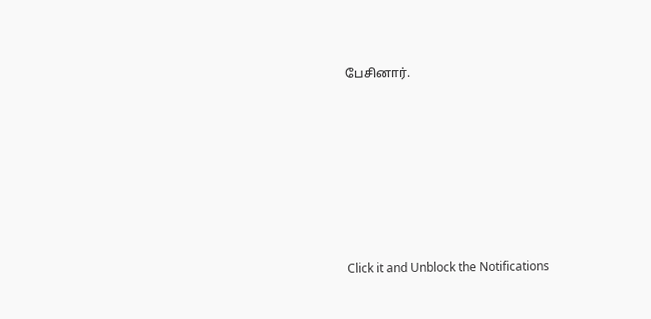பேசினார்.












Click it and Unblock the Notifications